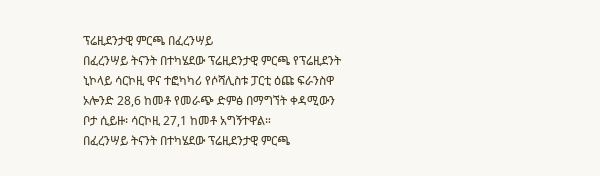ፕሬዚደንታዊ ምርጫ በፈረንሣይ
በፈረንሣይ ትናንት በተካሄደው ፕሬዚደንታዊ ምርጫ የፕሬዚደንት ኒኮላይ ሳርኮዚ ዋና ተፎካካሪ የሶሻሊስቱ ፓርቲ ዕጩ ፍራንስዋ ኦሎንድ 28,6 ከመቶ የመራጭ ድምፅ በማግኘት ቀዳሚውን ቦታ ሲይዙ፡ ሳርኮዚ 27,1 ከመቶ አግኝተዋል።
በፈረንሣይ ትናንት በተካሄደው ፕሬዚደንታዊ ምርጫ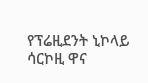የፕሬዚደንት ኒኮላይ ሳርኮዚ ዋና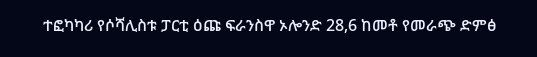ተፎካካሪ የሶሻሊስቱ ፓርቲ ዕጩ ፍራንስዋ ኦሎንድ 28,6 ከመቶ የመራጭ ድምፅ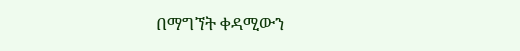በማግኘት ቀዳሚውን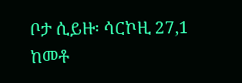ቦታ ሲይዙ፡ ሳርኮዚ 27,1 ከመቶ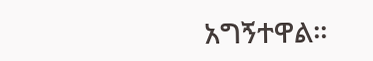አግኝተዋል።